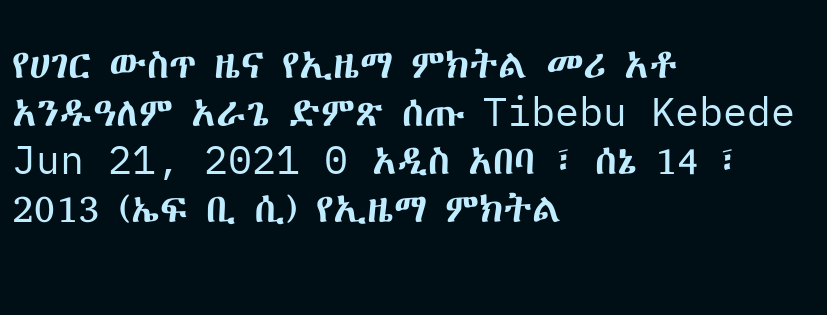የሀገር ውስጥ ዜና የኢዜማ ምክትል መሪ አቶ አንዱዓለም አራጌ ድምጽ ሰጡ Tibebu Kebede Jun 21, 2021 0 አዲስ አበባ ፣ ሰኔ 14 ፣ 2013 (ኤፍ ቢ ሲ) የኢዜማ ምክትል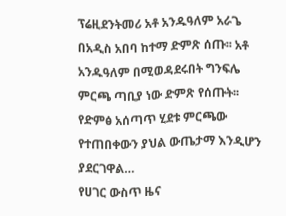ፕሬዚደንትመሪ አቶ አንዱዓለም አራጌ በአዲስ አበባ ከተማ ድምጽ ሰጡ፡፡ አቶ አንዱዓለም በሚወዳደሩበት ግንፍሌ ምርጫ ጣቢያ ነው ድምጽ የሰጡት፡፡ የድምፅ አሰጣጥ ሂደቱ ምርጫው የተጠበቀውን ያህል ውጤታማ እንዲሆን ያደርገዋል…
የሀገር ውስጥ ዜና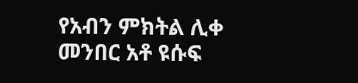የአብን ምክትል ሊቀ መንበር አቶ ዩሱፍ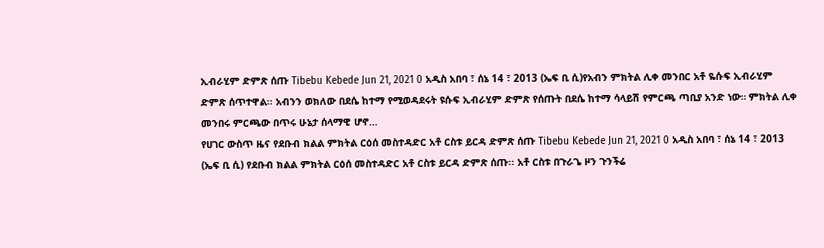ኢብራሂም ድምጽ ሰጡ Tibebu Kebede Jun 21, 2021 0 አዲስ አበባ ፣ ሰኔ 14 ፣ 2013 (ኤፍ ቢ ሲ)የአብን ምክትል ሊቀ መንበር አቶ ዬሱፍ ኢብራሂም ድምጽ ሰጥተዋል፡፡ አብንን ወክለው በደሴ ከተማ የሚወዳደሩት ዩሱፍ ኢብራሂም ድምጽ የሰጡት በደሴ ከተማ ሳላይሽ የምርጫ ጣቢያ አንድ ነው። ምክትል ሊቀ መንበሩ ምርጫው በጥሩ ሁኔታ ሰላማዊ ሆኖ…
የሀገር ውስጥ ዜና የደቡብ ክልል ምክትል ርዕሰ መስተዳድር አቶ ርስቱ ይርዳ ድምጽ ሰጡ Tibebu Kebede Jun 21, 2021 0 አዲስ አበባ ፣ ሰኔ 14 ፣ 2013 (ኤፍ ቢ ሲ) የደቡብ ክልል ምክትል ርዕሰ መስተዳድር አቶ ርስቱ ይርዳ ድምጽ ሰጡ፡፡ አቶ ርስቱ በጉራጌ ዞን ጉንችሬ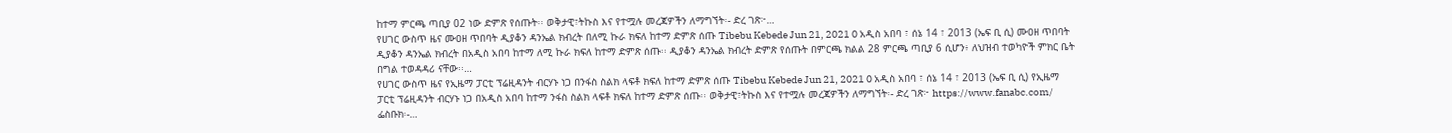ከተማ ምርጫ ጣቢያ 02 ነው ድምጽ የሰጡት፡፡ ወቅታዊ፣ትኩስ እና የተሟሉ መረጃዎችን ለማግኘት፡- ድረ ገጽ፦…
የሀገር ውስጥ ዜና ሙዐዘ ጥበባት ዲያቆን ዳንኤል ክብረት በለሚ ኩራ ክፍለ ከተማ ድምጽ ሰጡ Tibebu Kebede Jun 21, 2021 0 አዲስ አበባ ፣ ሰኔ 14 ፣ 2013 (ኤፍ ቢ ሲ) ሙዐዘ ጥበባት ዲያቆን ዳንኤል ክብረት በአዲስ አበባ ከተማ ለሚ ኩራ ክፍለ ከተማ ድምጽ ሰጡ፡፡ ዲያቆን ዳንኤል ክብረት ድምጽ የሰጡት በምርጫ ክልል 28 ምርጫ ጣቢያ 6 ሲሆን፥ ለህዝብ ተወካዮች ምክር ቤት በግል ተወዳዳሪ ናቸው፡፡…
የሀገር ውስጥ ዜና የኢዜማ ፓርቲ ፕሬዚዳንት ብርሃኑ ነጋ በንፋስ ስልክ ላፍቶ ክፍለ ከተማ ድምጽ ሰጡ Tibebu Kebede Jun 21, 2021 0 አዲስ አበባ ፣ ሰኔ 14 ፣ 2013 (ኤፍ ቢ ሲ) የኢዜማ ፓርቲ ፕሬዚዳንት ብርሃኑ ነጋ በአዲስ አበባ ከተማ ንፋስ ስልክ ላፍቶ ክፍለ ከተማ ድምጽ ሰጡ፡፡ ወቅታዊ፣ትኩስ እና የተሟሉ መረጃዎችን ለማግኘት፡- ድረ ገጽ፦ https://www.fanabc.com/ ፌስቡክ፡-…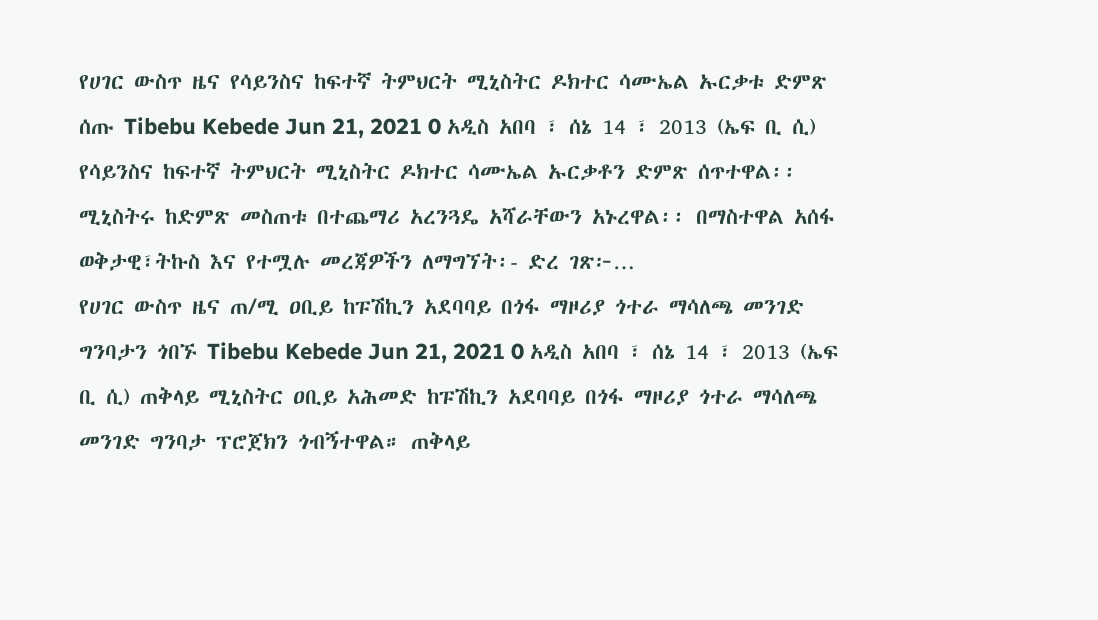የሀገር ውስጥ ዜና የሳይንስና ከፍተኛ ትምህርት ሚኒስትር ዶክተር ሳሙኤል ኡርቃቱ ድምጽ ሰጡ Tibebu Kebede Jun 21, 2021 0 አዲስ አበባ ፣ ሰኔ 14 ፣ 2013 (ኤፍ ቢ ሲ) የሳይንስና ከፍተኛ ትምህርት ሚኒስትር ዶክተር ሳሙኤል ኡርቃቶን ድምጽ ሰጥተዋል፡፡ ሚኒስትሩ ከድምጽ መስጠቱ በተጨማሪ አረንጓዴ አሻራቸውን አኑረዋል፡፡ በማስተዋል አሰፋ ወቅታዊ፣ትኩስ እና የተሟሉ መረጃዎችን ለማግኘት፡- ድረ ገጽ፦…
የሀገር ውስጥ ዜና ጠ/ሚ ዐቢይ ከፑሽኪን አደባባይ በጎፋ ማዞሪያ ጎተራ ማሳለጫ መንገድ ግንባታን ጎበኙ Tibebu Kebede Jun 21, 2021 0 አዲስ አበባ ፣ ሰኔ 14 ፣ 2013 (ኤፍ ቢ ሲ) ጠቅላይ ሚኒስትር ዐቢይ አሕመድ ከፑሽኪን አደባባይ በጎፋ ማዞሪያ ጎተራ ማሳለጫ መንገድ ግንባታ ፕሮጀክን ጎብኝተዋል። ጠቅላይ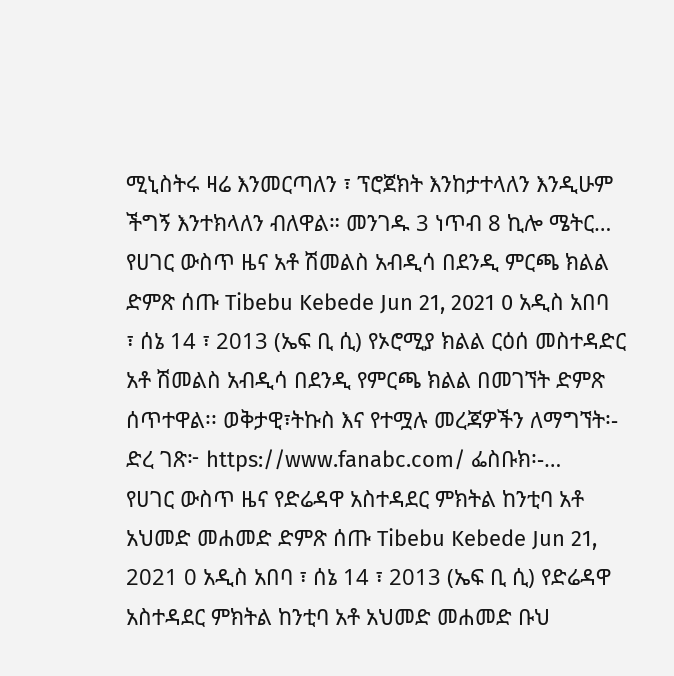ሚኒስትሩ ዛሬ እንመርጣለን ፣ ፕሮጀክት እንከታተላለን እንዲሁም ችግኝ እንተክላለን ብለዋል። መንገዱ 3 ነጥብ 8 ኪሎ ሜትር…
የሀገር ውስጥ ዜና አቶ ሽመልስ አብዲሳ በደንዲ ምርጫ ክልል ድምጽ ሰጡ Tibebu Kebede Jun 21, 2021 0 አዲስ አበባ ፣ ሰኔ 14 ፣ 2013 (ኤፍ ቢ ሲ) የኦሮሚያ ክልል ርዕሰ መስተዳድር አቶ ሽመልስ አብዲሳ በደንዲ የምርጫ ክልል በመገኘት ድምጽ ሰጥተዋል፡፡ ወቅታዊ፣ትኩስ እና የተሟሉ መረጃዎችን ለማግኘት፡- ድረ ገጽ፦ https://www.fanabc.com/ ፌስቡክ፡-…
የሀገር ውስጥ ዜና የድሬዳዋ አስተዳደር ምክትል ከንቲባ አቶ አህመድ መሐመድ ድምጽ ሰጡ Tibebu Kebede Jun 21, 2021 0 አዲስ አበባ ፣ ሰኔ 14 ፣ 2013 (ኤፍ ቢ ሲ) የድሬዳዋ አስተዳደር ምክትል ከንቲባ አቶ አህመድ መሐመድ ቡህ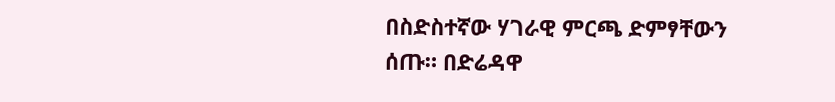በስድስተኛው ሃገራዊ ምርጫ ድምፃቸውን ሰጡ። በድሬዳዋ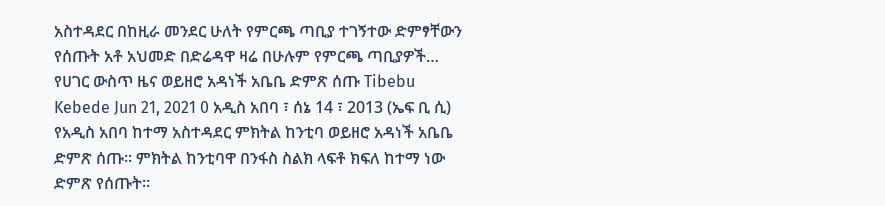አስተዳደር በከዚራ መንደር ሁለት የምርጫ ጣቢያ ተገኝተው ድምፃቸውን የሰጡት አቶ አህመድ በድሬዳዋ ዛሬ በሁሉም የምርጫ ጣቢያዎች…
የሀገር ውስጥ ዜና ወይዘሮ አዳነች አቤቤ ድምጽ ሰጡ Tibebu Kebede Jun 21, 2021 0 አዲስ አበባ ፣ ሰኔ 14 ፣ 2013 (ኤፍ ቢ ሲ) የአዲስ አበባ ከተማ አስተዳደር ምክትል ከንቲባ ወይዘሮ አዳነች አቤቤ ድምጽ ሰጡ፡፡ ምክትል ከንቲባዋ በንፋስ ስልክ ላፍቶ ክፍለ ከተማ ነው ድምጽ የሰጡት፡፡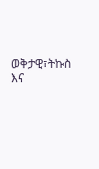ወቅታዊ፣ትኩስ እና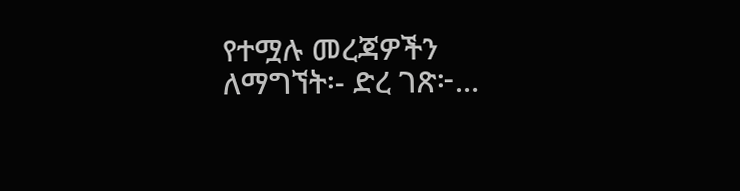የተሟሉ መረጃዎችን ለማግኘት፡- ድረ ገጽ፦…